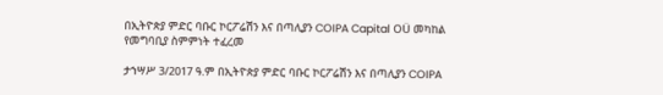በኢትዮጵያ ምድር ባቡር ኮርፖሬሽን እና በጣሊያን COIPA Capital OÜ መካከል የመግባቢያ ስምምነት ተፈረመ

ታኀሣሥ 3/2017 ዓ.ም በኢትዮጵያ ምድር ባቡር ኮርፖሬሽን እና በጣሊያን COIPA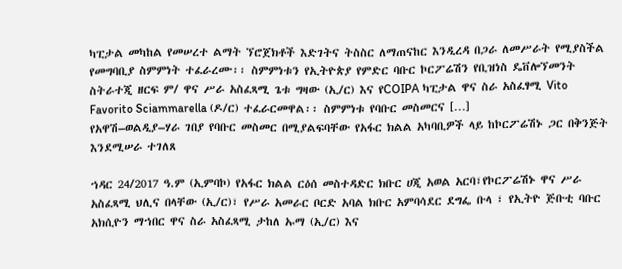ካፒታል መካከል የመሠረተ ልማት ኘሮጀክቶች እድገትና ትስስር ለማጠናከር እንዲረዳ በጋራ ለመሥራት የሚያስችል የመግባቢያ ስምምነት ተፈራረሙ፡፡ ስምምነቱን የኢትዮጵያ የምድር ባቡር ኮርፖሬሽን የቢዝነስ ዴቨሎኘመንት ስትራተጂ ዘርፍ ም/ ዋና ሥራ አስፈጻሚ ጌቱ ግዛው (ኢ/ር) እና የCOIPA ካፒታል ዋና ስራ አስፈፃሚ Vito Favorito Sciammarella (ዶ/ር) ተፈራርመዋል፡፡ ስምምነቱ የባቡር መስመርና […]
የአዋሽ–ወልዲያ–ሃራ ገበያ የባቡር መስመር በሚያልፍባቸው የአፋር ክልል አካባቢዎች ላይ ከኮርፖሬሽኑ ጋር በቅንጅት እንደሚሠራ ተገለጸ

ኀዳር 24/2017 ዓ.ም (ኢምባኮ) የአፋር ክልል ርዕሰ መስተዳድር ክቡር ሀጂ አወል አርባ፣የኮርፖሬሽኑ ዋና ሥራ አስፈጻሚ ህሊና በላቸው (ኢ/ር)፣ የሥራ አመራር ቦርድ አባል ክቡር አምባሳደር ደግፌ ቡላ ፣ የኢትዮ ጅቡቲ ባቡር አክሲዮን ማኀበር ዋና ስራ አስፈጻሚ ታከለ ኡማ (ኢ/ር) እና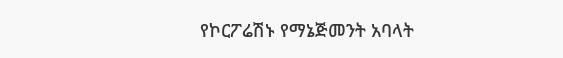የኮርፖሬሽኑ የማኔጅመንት አባላት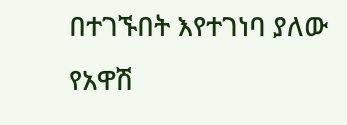በተገኙበት እየተገነባ ያለው የአዋሽ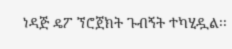ነዳጅ ዴፖ ኘሮጀክት ጉብኝት ተካሂዷል፡፡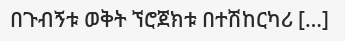በጉብኝቱ ወቅት ኘሮጀክቱ በተሽከርካሪ […]